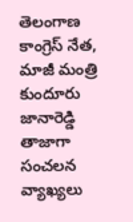తెలంగాణ కాంగ్రెస్ నేత, మాజీ మంత్రి కుందూరు జానారెడ్డి తాజాగా సంచలన వ్యాఖ్యలు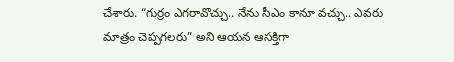చేశారు. “గుర్రం ఎగరావొచ్చు.. నేను సీఎం కానూ వచ్చు.. ఎవరు మాత్రం చెప్పగలరు” అని ఆయన ఆసక్తిగా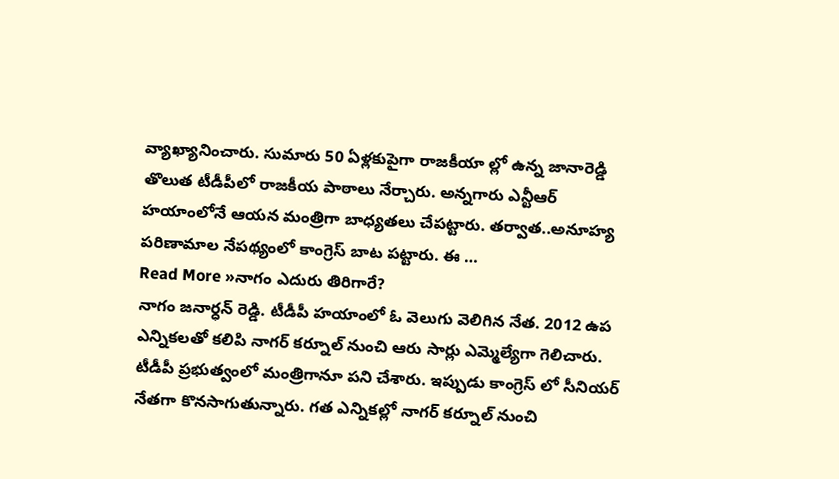వ్యాఖ్యానించారు. సుమారు 50 ఏళ్లకుపైగా రాజకీయా ల్లో ఉన్న జానారెడ్డి తొలుత టీడీపీలో రాజకీయ పాఠాలు నేర్చారు. అన్నగారు ఎన్టీఆర్ హయాంలోనే ఆయన మంత్రిగా బాధ్యతలు చేపట్టారు. తర్వాత..అనూహ్య పరిణామాల నేపథ్యంలో కాంగ్రెస్ బాట పట్టారు. ఈ …
Read More »నాగం ఎదురు తిరిగారే?
నాగం జనార్ధన్ రెడ్డి. టీడీపీ హయాంలో ఓ వెలుగు వెలిగిన నేత. 2012 ఉప ఎన్నికలతో కలిపి నాగర్ కర్నూల్ నుంచి ఆరు సార్లు ఎమ్మెల్యేగా గెలిచారు. టీడీపీ ప్రభుత్వంలో మంత్రిగానూ పని చేశారు. ఇప్పుడు కాంగ్రెస్ లో సీనియర్ నేతగా కొనసాగుతున్నారు. గత ఎన్నికల్లో నాగర్ కర్నూల్ నుంచి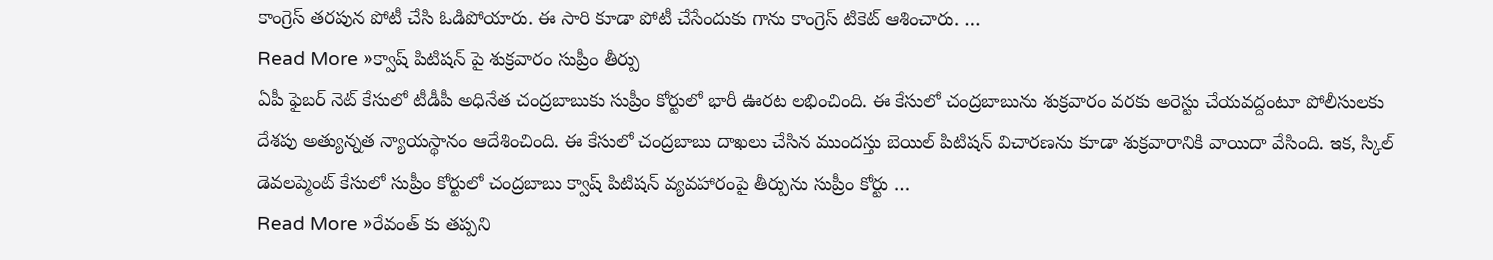కాంగ్రెస్ తరపున పోటీ చేసి ఓడిపోయారు. ఈ సారి కూడా పోటీ చేసేందుకు గాను కాంగ్రెస్ టికెట్ ఆశించారు. …
Read More »క్వాష్ పిటిషన్ పై శుక్రవారం సుప్రీం తీర్పు
ఏపీ ఫైబర్ నెట్ కేసులో టీడీపీ అధినేత చంద్రబాబుకు సుప్రీం కోర్టులో భారీ ఊరట లభించింది. ఈ కేసులో చంద్రబాబును శుక్రవారం వరకు అరెస్టు చేయవద్దంటూ పోలీసులకు దేశపు అత్యున్నత న్యాయస్థానం ఆదేశించింది. ఈ కేసులో చంద్రబాబు దాఖలు చేసిన ముందస్తు బెయిల్ పిటిషన్ విచారణను కూడా శుక్రవారానికి వాయిదా వేసింది. ఇక, స్కిల్ డెవలప్మెంట్ కేసులో సుప్రీం కోర్టులో చంద్రబాబు క్వాష్ పిటిషన్ వ్యవహారంపై తీర్పును సుప్రీం కోర్టు …
Read More »రేవంత్ కు తప్పని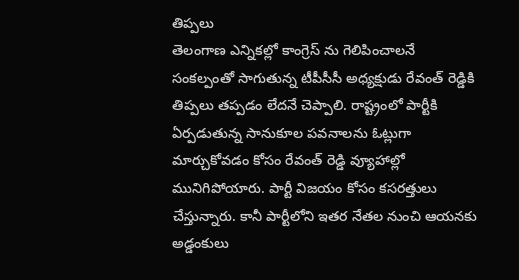తిప్పలు
తెలంగాణ ఎన్నికల్లో కాంగ్రెస్ ను గెలిపించాలనే సంకల్పంతో సాగుతున్న టీపీసీసీ అధ్యక్షుడు రేవంత్ రెడ్డికి తిప్పలు తప్పడం లేదనే చెప్పాలి. రాష్ట్రంలో పార్టీకి ఏర్పడుతున్న సానుకూల పవనాలను ఓట్లుగా మార్చుకోవడం కోసం రేవంత్ రెడ్డి వ్యూహాల్లో మునిగిపోయారు. పార్టీ విజయం కోసం కసరత్తులు చేస్తున్నారు. కానీ పార్టీలోని ఇతర నేతల నుంచి ఆయనకు అడ్డంకులు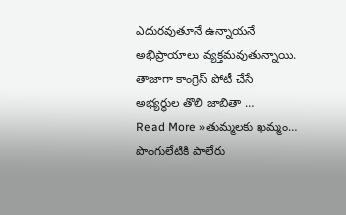ఎదురవుతూనే ఉన్నాయనే అభిప్రాయాలు వ్యక్తమవుతున్నాయి. తాజాగా కాంగ్రెస్ పోటీ చేసే అభ్యర్థుల తొలి జాబితా …
Read More »తుమ్మలకు ఖమ్మం… పొంగులేటికి పాలేరు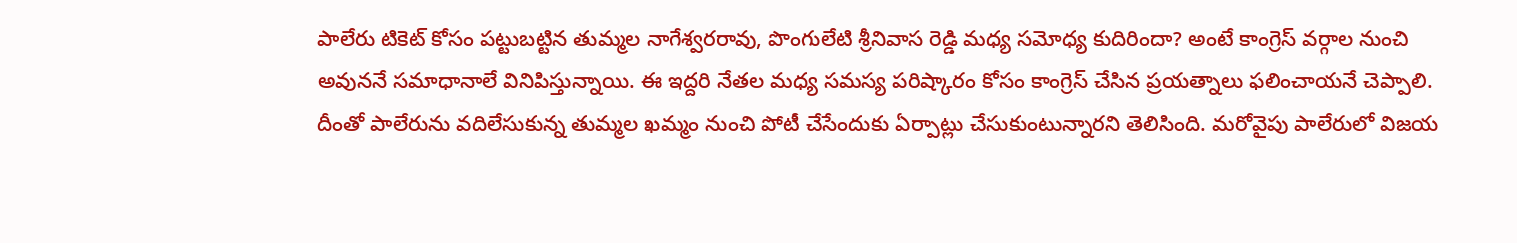పాలేరు టికెట్ కోసం పట్టుబట్టిన తుమ్మల నాగేశ్వరరావు, పొంగులేటి శ్రీనివాస రెడ్డి మధ్య సమోధ్య కుదిరిందా? అంటే కాంగ్రెస్ వర్గాల నుంచి అవుననే సమాధానాలే వినిపిస్తున్నాయి. ఈ ఇద్దరి నేతల మధ్య సమస్య పరిష్కారం కోసం కాంగ్రెస్ చేసిన ప్రయత్నాలు ఫలించాయనే చెప్పాలి. దీంతో పాలేరును వదిలేసుకున్న తుమ్మల ఖమ్మం నుంచి పోటీ చేసేందుకు ఏర్పాట్లు చేసుకుంటున్నారని తెలిసింది. మరోవైపు పాలేరులో విజయ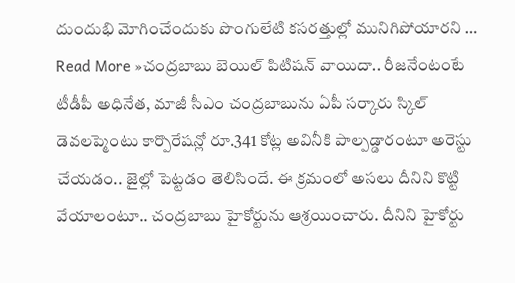దుందుభి మోగించేందుకు పొంగులేటి కసరత్తుల్లో మునిగిపోయారని …
Read More »చంద్రబాబు బెయిల్ పిటిషన్ వాయిదా.. రీజనేంటంటే
టీడీపీ అధినేత, మాజీ సీఎం చంద్రబాబును ఏపీ సర్కారు స్కిల్ డెవలప్మెంటు కార్పొరేషన్లో రూ.341 కోట్ల అవినీకి పాల్పడ్డారంటూ అరెస్టు చేయడం.. జైల్లో పెట్టడం తెలిసిందే. ఈ క్రమంలో అసలు దీనిని కొట్టి వేయాలంటూ.. చంద్రబాబు హైకోర్టును ఆశ్రయించారు. దీనిని హైకోర్టు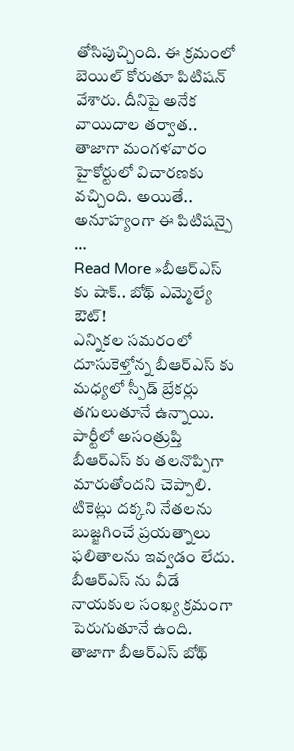తోసిపుచ్చింది. ఈ క్రమంలో బెయిల్ కోరుతూ పిటిషన్ వేశారు. దీనిపై అనేక వాయిదాల తర్వాత.. తాజాగా మంగళవారం హైకోర్టులో విచారణకు వచ్చింది. అయితే.. అనూహ్యంగా ఈ పిటిషన్పై …
Read More »బీఆర్ఎస్ కు షాక్.. బోథ్ ఎమ్మెల్యే ఔట్!
ఎన్నికల సమరంలో దూసుకెళ్తోన్న బీఆర్ఎస్ కు మధ్యలో స్పీడ్ బ్రేకర్లు తగులుతూనే ఉన్నాయి. పార్టీలో అసంత్రుప్తి బీఆర్ఎస్ కు తలనొప్పిగా మారుతోందని చెప్పాలి. టికెట్లు దక్కని నేతలను బుజ్జగించే ప్రయత్నాలు ఫలితాలను ఇవ్వడం లేదు. బీఆర్ఎస్ ను వీడే నాయకుల సంఖ్య క్రమంగా పెరుగుతూనే ఉంది. తాజాగా బీఆర్ఎస్ బోథ్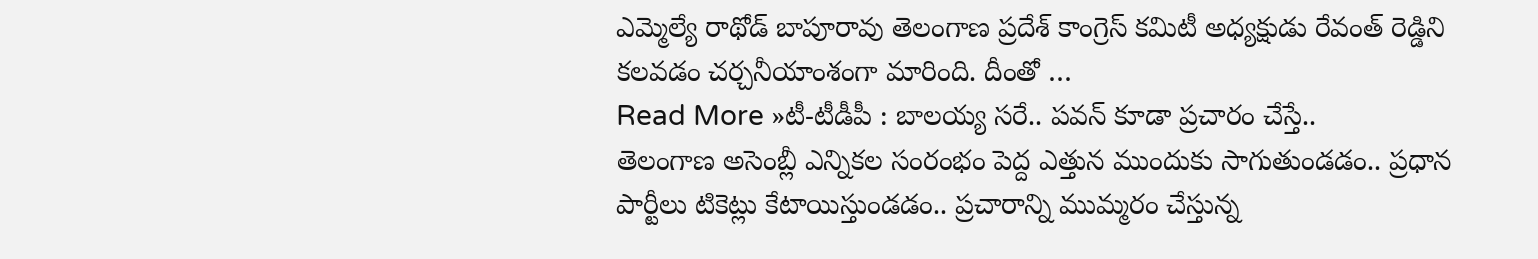ఎమ్మెల్యే రాథోడ్ బాపూరావు తెలంగాణ ప్రదేశ్ కాంగ్రెస్ కమిటీ అధ్యక్షుడు రేవంత్ రెడ్డిని కలవడం చర్చనీయాంశంగా మారింది. దీంతో …
Read More »టీ-టీడీపీ : బాలయ్య సరే.. పవన్ కూడా ప్రచారం చేస్తే..
తెలంగాణ అసెంబ్లీ ఎన్నికల సంరంభం పెద్ద ఎత్తున ముందుకు సాగుతుండడం.. ప్రధాన పార్టీలు టికెట్లు కేటాయిస్తుండడం.. ప్రచారాన్ని ముమ్మరం చేస్తున్న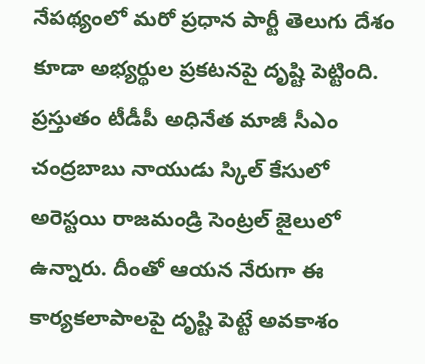నేపథ్యంలో మరో ప్రధాన పార్టీ తెలుగు దేశం కూడా అభ్యర్థుల ప్రకటనపై దృష్టి పెట్టింది. ప్రస్తుతం టీడీపీ అధినేత మాజీ సీఎం చంద్రబాబు నాయుడు స్కిల్ కేసులో అరెస్టయి రాజమండ్రి సెంట్రల్ జైలులో ఉన్నారు. దీంతో ఆయన నేరుగా ఈ కార్యకలాపాలపై దృష్టి పెట్టే అవకాశం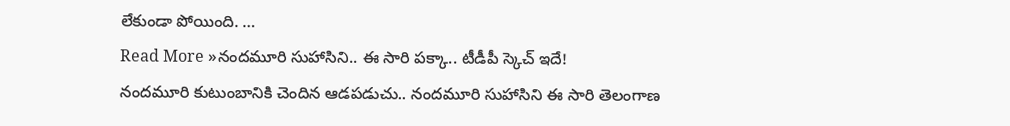లేకుండా పోయింది. …
Read More »నందమూరి సుహాసిని.. ఈ సారి పక్కా.. టీడీపీ స్కెచ్ ఇదే!
నందమూరి కుటుంబానికి చెందిన ఆడపడుచు.. నందమూరి సుహాసిని ఈ సారి తెలంగాణ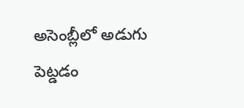అసెంబ్లీలో అడుగు పెట్డడం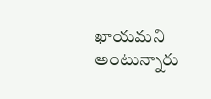ఖాయమని అంటున్నారు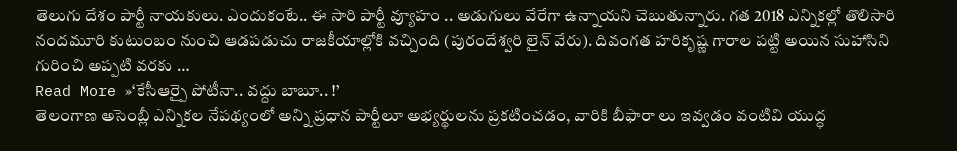తెలుగు దేశం పార్టీ నాయకులు. ఎందుకంటే.. ఈ సారి పార్టీ వ్యూహం .. అడుగులు వేరేగా ఉన్నాయని చెబుతున్నారు. గత 2018 ఎన్నికల్లో తొలిసారి నందమూరి కుటుంబం నుంచి ఆడపడుచు రాజకీయాల్లోకి వచ్చింది (పురందేశ్వరి లైన్ వేరు). దివంగత హరికృష్ణ గారాల పట్టి అయిన సుహాసిని గురించి అప్పటి వరకు …
Read More »‘కేసీఆర్పై పోటీనా.. వద్దు బాబూ.. !’
తెలంగాణ అసెంబ్లీ ఎన్నికల నేపథ్యంలో అన్ని ప్రధాన పార్టీలూ అభ్యర్థులను ప్రకటించడం, వారికి బీఫారా లు ఇవ్వడం వంటివి యుద్ధ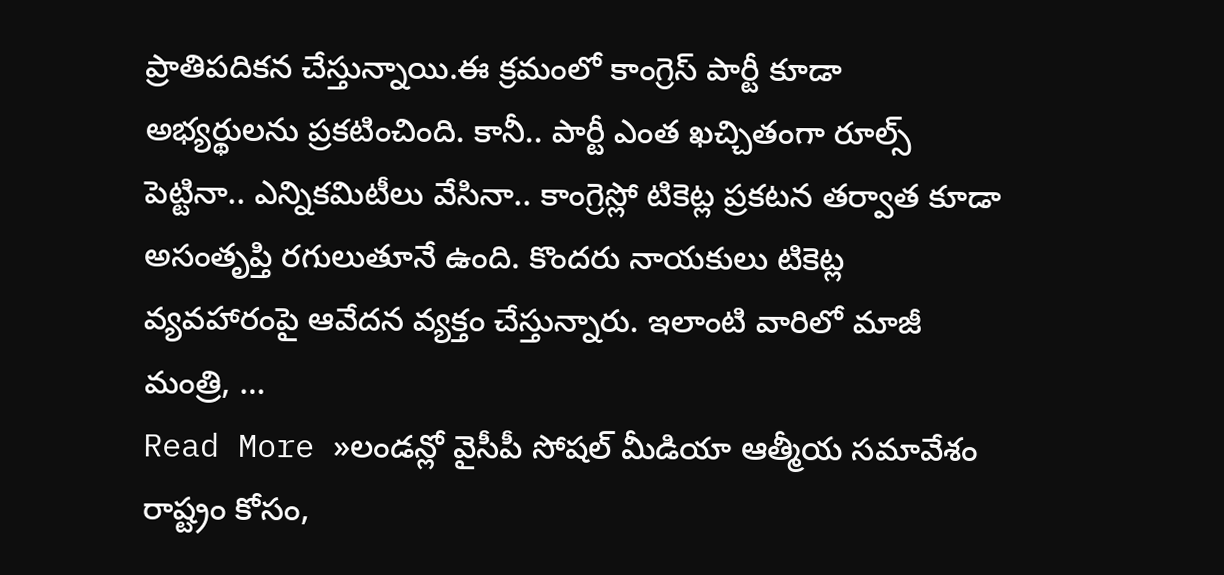ప్రాతిపదికన చేస్తున్నాయి.ఈ క్రమంలో కాంగ్రెస్ పార్టీ కూడా అభ్యర్థులను ప్రకటించింది. కానీ.. పార్టీ ఎంత ఖచ్చితంగా రూల్స్ పెట్టినా.. ఎన్నికమిటీలు వేసినా.. కాంగ్రెస్లో టికెట్ల ప్రకటన తర్వాత కూడా అసంతృప్తి రగులుతూనే ఉంది. కొందరు నాయకులు టికెట్ల వ్యవహారంపై ఆవేదన వ్యక్తం చేస్తున్నారు. ఇలాంటి వారిలో మాజీ మంత్రి, …
Read More »లండన్లో వైసీపీ సోషల్ మీడియా ఆత్మీయ సమావేశం
రాష్ట్రం కోసం,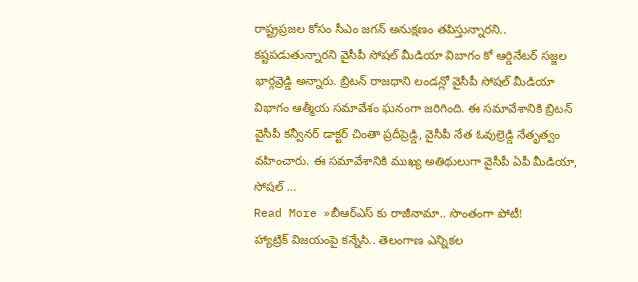రాష్ట్రప్రజల కోసం సీఎం జగన్ అనుక్షణం తపిస్తున్నారని.. కష్టపడుతున్నారని వైసీపీ సోషల్ మీడియా విబాగం కో ఆర్డినేటర్ సజ్జల భార్గవ్రెడ్డి అన్నారు. బ్రిటన్ రాజధాని లండన్లో వైసీపీ సోషల్ మీడియా విభాగం ఆత్మీయ సమావేశం ఘనంగా జరిగింది. ఈ సమావేశానికి బ్రిటన్ వైసీపీ కన్వీనర్ డాక్టర్ చింతా ప్రదీప్రెడ్డి, వైసీపీ నేత ఓవుల్రెడ్డి నేతృత్వం వహించారు. ఈ సమావేశానికి ముఖ్య అతిథులుగా వైసీపీ ఏపీ మీడియా, సోషల్ …
Read More »బీఆర్ఎస్ కు రాజీనామా.. సొంతంగా పోటీ!
హ్యాట్రిక్ విజయంపై కన్నేసి.. తెలంగాణ ఎన్నికల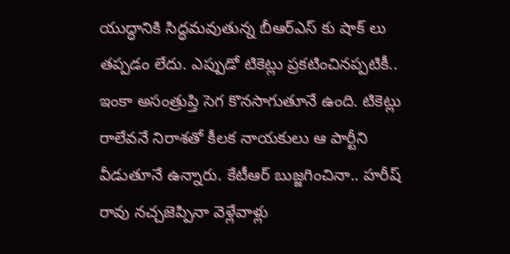యుద్ధానికి సిద్ధమవుతున్న బీఆర్ఎస్ కు షాక్ లు తప్పడం లేదు. ఎప్పుడో టికెట్లు ప్రకటించినప్పటికీ.. ఇంకా అసంత్రుప్తి సెగ కొనసాగుతూనే ఉంది. టికెట్లు రాలేవనే నిరాశతో కీలక నాయకులు ఆ పార్టీని వీడుతూనే ఉన్నారు. కేటీఆర్ బుజ్జగించినా.. హరీష్ రావు నచ్చజెప్పినా వెళ్లేవాళ్లు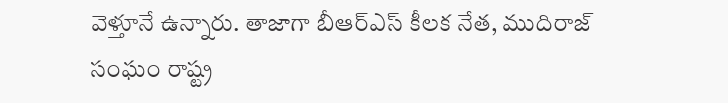వెళ్తూనే ఉన్నారు. తాజాగా బీఆర్ఎస్ కీలక నేత, ముదిరాజ్ సంఘం రాష్ట్ర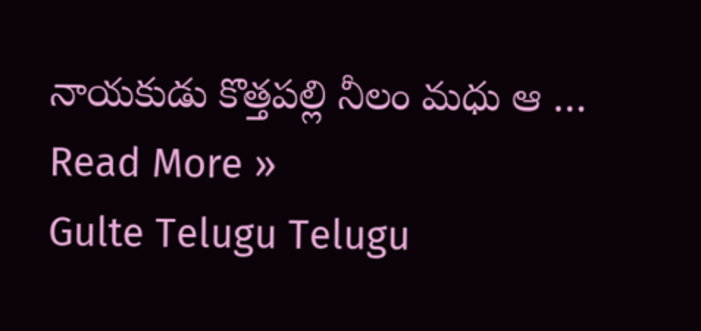నాయకుడు కొత్తపల్లి నీలం మధు ఆ …
Read More »
Gulte Telugu Telugu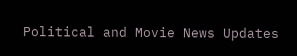Political and Movie News Updates